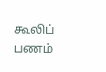கூலிப் பணம்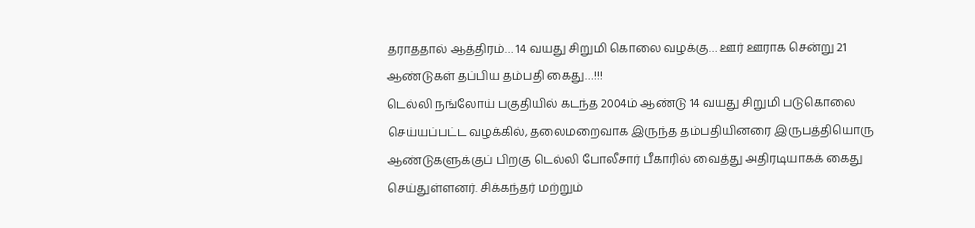தராததால் ஆத்திரம்… 14 வயது சிறுமி கொலை வழக்கு… ஊர் ஊராக சென்று 21 ஆண்டுகள் தப்பிய தம்பதி கைது…!!!
டெல்லி நங்லோய் பகுதியில் கடந்த 2004ம் ஆண்டு 14 வயது சிறுமி படுகொலை செய்யப்பட்ட வழக்கில், தலைமறைவாக இருந்த தம்பதியினரை இருபத்தியொரு ஆண்டுகளுக்குப் பிறகு டெல்லி போலீசார் பீகாரில் வைத்து அதிரடியாகக் கைது செய்துள்ளனர். சிக்கந்தர் மற்றும்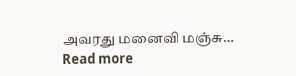அவரது மனைவி மஞ்சு…
Read more